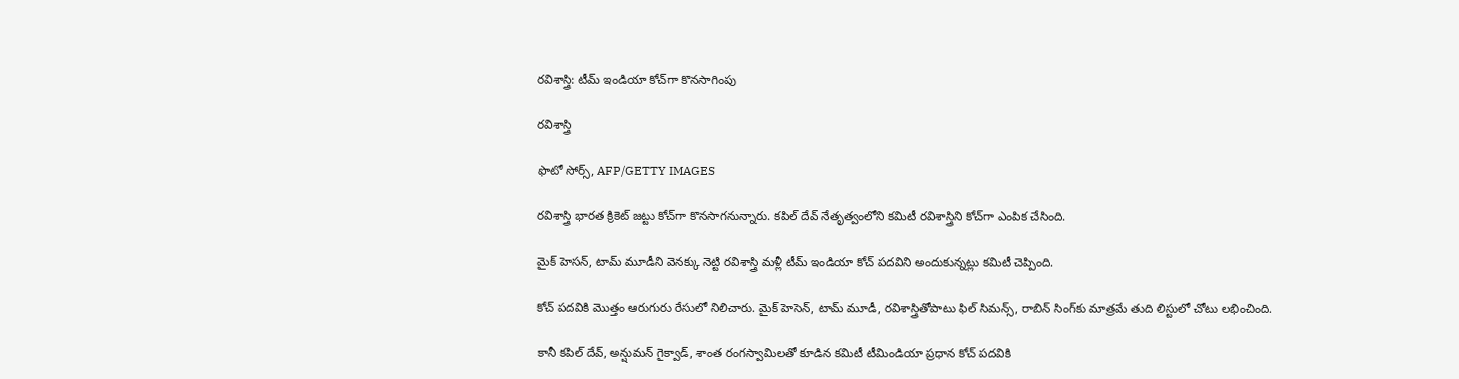రవిశాస్త్రి: టీమ్ ఇండియా కోచ్‌గా కొనసాగింపు

రవిశాస్త్రి

ఫొటో సోర్స్, AFP/GETTY IMAGES

రవిశాస్త్రి భారత క్రికెట్ జట్టు కోచ్‌గా కొనసాగనున్నారు. కపిల్ దేవ్ నేతృత్వంలోని కమిటీ రవిశాస్త్రిని కోచ్‌గా ఎంపిక చేసింది.

మైక్ హెసన్, టామ్ మూడీని వెనక్కు నెట్టి రవిశాస్త్రి మళ్లీ టీమ్ ఇండియా కోచ్ పదవిని అందుకున్నట్లు కమిటీ చెప్పింది.

కోచ్ పదవికి మొత్తం ఆరుగురు రేసులో నిలిచారు. మైక్ హెసెన్, టామ్ మూడీ, రవిశాస్త్రితోపాటు ఫిల్ సిమన్స్, రాబిన్ సింగ్‌కు మాత్రమే తుది లిస్టులో చోటు లభించింది.

కానీ కపిల్ దేవ్, అన్షుమన్ గైక్వాడ్, శాంత రంగస్వామిలతో కూడిన కమిటీ టీమిండియా ప్రధాన కోచ్ పదవికి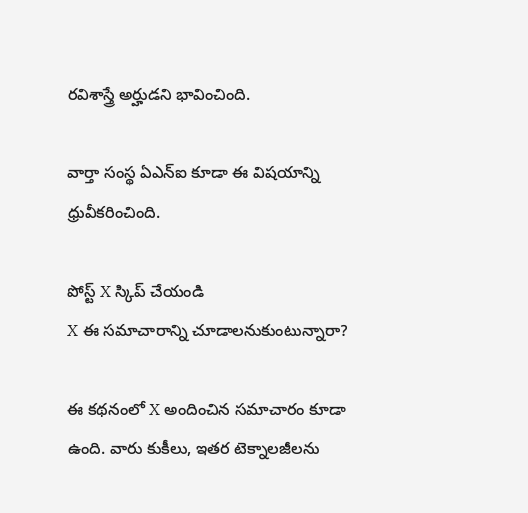రవిశాస్త్రే అర్హుడని భావించింది.

వార్తా సంస్థ ఏఎన్ఐ కూడా ఈ విషయాన్ని ధ్రువీకరించింది.

పోస్ట్‌ X స్కిప్ చేయండి
X ఈ సమాచారాన్ని చూడాలనుకుంటున్నారా?

ఈ కథనంలో X అందించిన సమాచారం కూడా ఉంది. వారు కుకీలు, ఇతర టెక్నాలజీలను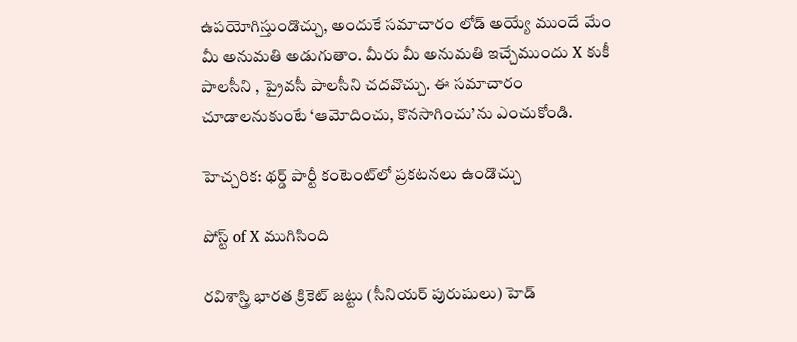ఉపయోగిస్తుండొచ్చు, అందుకే సమాచారం లోడ్ అయ్యే ముందే మేం మీ అనుమతి అడుగుతాం. మీరు మీ అనుమతి ఇచ్చేముందు X కుకీ పాలసీని , ప్రైవసీ పాలసీని చదవొచ్చు. ఈ సమాచారం చూడాలనుకుంటే ‘ఆమోదించు, కొనసాగించు’ను ఎంచుకోండి.

హెచ్చరిక: థర్డ్ పార్టీ కంటెంట్‌లో ప్రకటనలు ఉండొచ్చు

పోస్ట్ of X ముగిసింది

రవిశాస్త్రి భారత క్రికెట్ జట్టు (సీనియర్ పురుషులు) హెడ్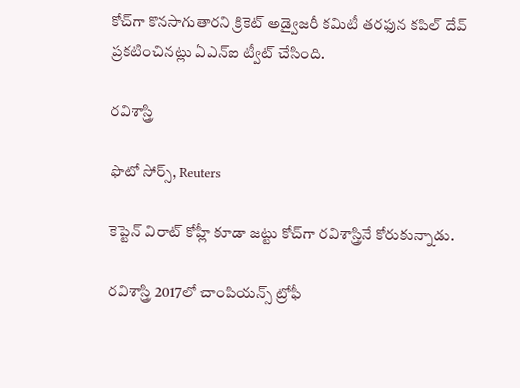కోచ్‌గా కొనసాగుతారని క్రికెట్ అడ్వైజరీ కమిటీ తరఫున కపిల్ దేవ్ ప్రకటించినట్లు ఏఎన్ఐ ట్వీట్ చేసింది.

రవిశాస్త్రి

ఫొటో సోర్స్, Reuters

కెప్టెన్ విరాట్ కోహ్లీ కూడా జట్టు కోచ్‌గా రవిశాస్త్రినే కోరుకున్నాడు.

రవిశాస్త్రి 2017లో చాంపియన్స్ ట్రోఫీ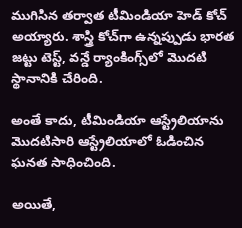ముగిసిన తర్వాత టీమిండియా హెడ్ కోచ్ అయ్యారు. శాస్త్రి కోచ్‌గా ఉన్నప్పుడు భారత జట్టు టెస్ట్, వన్డే ర్యాంకింగ్స్‌లో మొదటి స్థానానికి చేరింది.

అంతే కాదు, టీమిండియా ఆస్ట్రేలియాను మొదటిసారి ఆస్ట్రేలియాలో ఓడించిన ఘనత సాధించింది.

అయితే,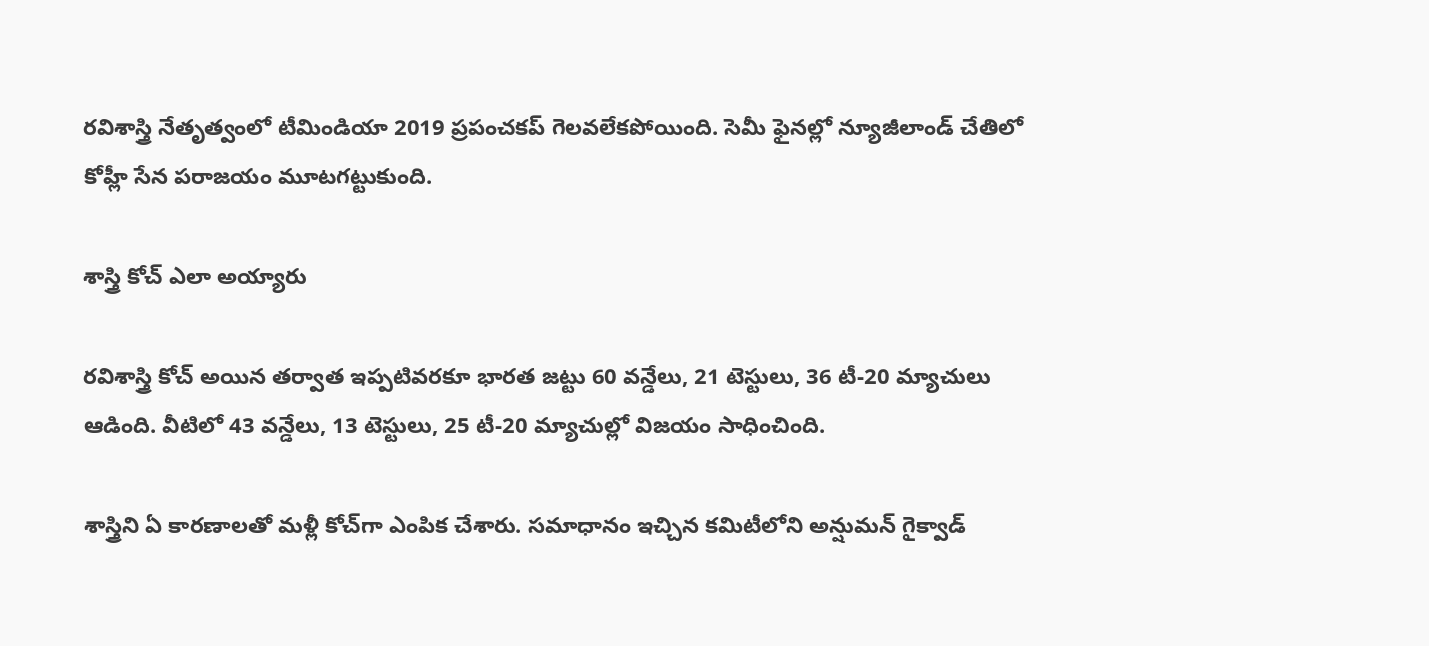రవిశాస్త్రి నేతృత్వంలో టీమిండియా 2019 ప్రపంచకప్ గెలవలేకపోయింది. సెమీ ఫైనల్లో న్యూజీలాండ్ చేతిలో కోహ్లీ సేన పరాజయం మూటగట్టుకుంది.

శాస్త్రి కోచ్ ఎలా అయ్యారు

రవిశాస్త్రి కోచ్ అయిన తర్వాత ఇప్పటివరకూ భారత జట్టు 60 వన్డేలు, 21 టెస్టులు, 36 టీ-20 మ్యాచులు ఆడింది. వీటిలో 43 వన్డేలు, 13 టెస్టులు, 25 టీ-20 మ్యాచుల్లో విజయం సాధించింది.

శాస్త్రిని ఏ కారణాలతో మళ్లీ కోచ్‌గా ఎంపిక చేశారు. సమాధానం ఇచ్చిన కమిటీలోని అన్షుమన్ గైక్వాడ్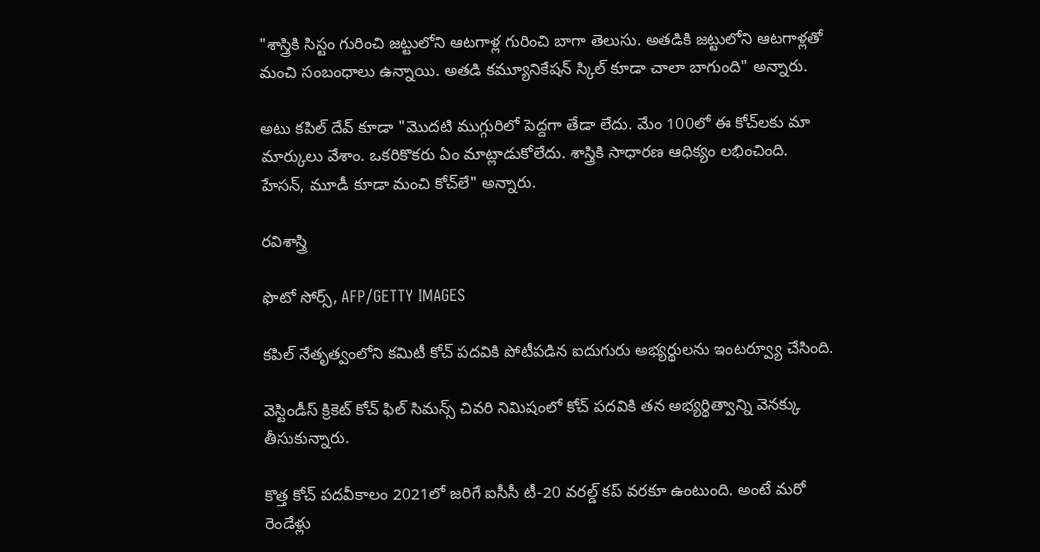"శాస్త్రికి సిస్టం గురించి జట్టులోని ఆటగాళ్ల గురించి బాగా తెలుసు. అతడికి జట్టులోని ఆటగాళ్లతో మంచి సంబంధాలు ఉన్నాయి. అతడి కమ్యూనికేషన్ స్కిల్ కూడా చాలా బాగుంది" అన్నారు.

అటు కపిల్ దేవ్ కూడా "మొదటి ముగ్గురిలో పెద్దగా తేడా లేదు. మేం 100లో ఈ కోచ్‌లకు మా మార్కులు వేశాం. ఒకరికొకరు ఏం మాట్లాడుకోలేదు. శాస్త్రికి సాధారణ ఆధిక్యం లభించింది. హేసన్, మూడీ కూడా మంచి కోచ్‌లే" అన్నారు.

రవిశాస్త్రి

ఫొటో సోర్స్, AFP/GETTY IMAGES

కపిల్ నేతృత్వంలోని కమిటీ కోచ్ పదవికి పోటీపడిన ఐదుగురు అభ్యర్థులను ఇంటర్వ్యూ చేసింది.

వెస్టిండీస్ క్రికెట్ కోచ్ ఫిల్ సిమన్స్ చివరి నిమిషంలో కోచ్ పదవికి తన అభ్యర్థిత్వాన్ని వెనక్కు తీసుకున్నారు.

కొత్త కోచ్ పదవీకాలం 2021లో జరిగే ఐసీసీ టీ-20 వరల్డ్ కప్ వరకూ ఉంటుంది. అంటే మరో రెండేళ్లు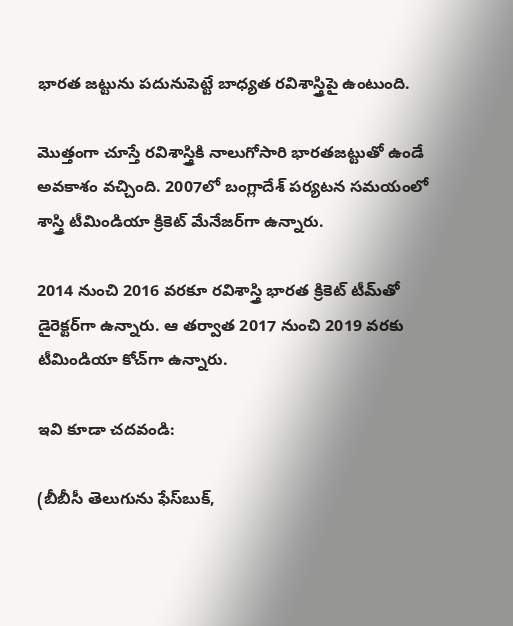భారత జట్టును పదునుపెట్టే బాధ్యత రవిశాస్త్రిపై ఉంటుంది.

మొత్తంగా చూస్తే రవిశాస్త్రికి నాలుగోసారి భారతజట్టుతో ఉండే అవకాశం వచ్చింది. 2007లో బంగ్లాదేశ్ పర్యటన సమయంలో శాస్త్రి టీమిండియా క్రికెట్ మేనేజర్‌గా ఉన్నారు.

2014 నుంచి 2016 వరకూ రవిశాస్త్రి భారత క్రికెట్ టీమ్‌తో డైరెక్టర్‌గా ఉన్నారు. ఆ తర్వాత 2017 నుంచి 2019 వరకు టీమిండియా కోచ్‌గా ఉన్నారు.

ఇవి కూడా చదవండి:

(బీబీసీ తెలుగును ఫేస్‌బుక్,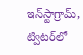ఇన్‌స్టాగ్రామ్‌, ట్విటర్‌లో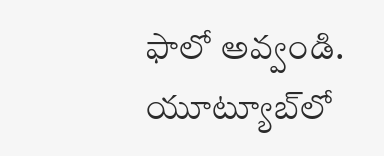ఫాలో అవ్వండి. యూట్యూబ్‌లో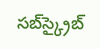సబ్‌స్క్రైబ్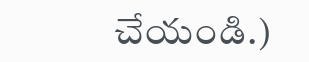చేయండి.)